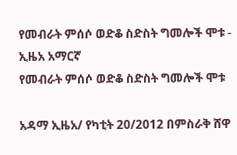የመብራት ምሰሶ ወድቆ ስድስት ግመሎች ሞቱ - ኢዜአ አማርኛ
የመብራት ምሰሶ ወድቆ ስድስት ግመሎች ሞቱ

አዳማ ኢዜአ/ የካቲት 20/2012 በምስራቅ ሸዋ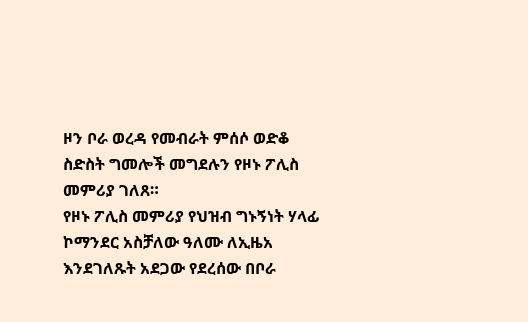ዞን ቦራ ወረዳ የመብራት ምሰሶ ወድቆ ስድስት ግመሎች መግደሉን የዞኑ ፖሊስ መምሪያ ገለጸ።
የዞኑ ፖሊስ መምሪያ የህዝብ ግኑኝነት ሃላፊ ኮማንደር አስቻለው ዓለሙ ለኢዜአ እንደገለጹት አደጋው የደረሰው በቦራ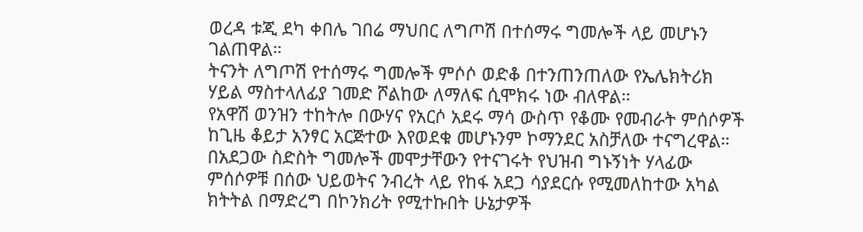ወረዳ ቱጂ ደካ ቀበሌ ገበሬ ማህበር ለግጦሽ በተሰማሩ ግመሎች ላይ መሆኑን ገልጠዋል።
ትናንት ለግጦሽ የተሰማሩ ግመሎች ምሶሶ ወድቆ በተንጠንጠለው የኤሌክትሪክ ሃይል ማስተላለፊያ ገመድ ሾልከው ለማለፍ ሲሞክሩ ነው ብለዋል።
የአዋሽ ወንዝን ተከትሎ በውሃና የአርሶ አደሩ ማሳ ውስጥ የቆሙ የመብራት ምሰሶዎች ከጊዜ ቆይታ አንፃር አርጅተው እየወደቁ መሆኑንም ኮማንደር አስቻለው ተናግረዋል።
በአደጋው ስድስት ግመሎች መሞታቸውን የተናገሩት የህዝብ ግኑኝነት ሃላፊው ምሰሶዎቹ በሰው ህይወትና ንብረት ላይ የከፋ አደጋ ሳያደርሱ የሚመለከተው አካል ክትትል በማድረግ በኮንክሪት የሚተኩበት ሁኔታዎች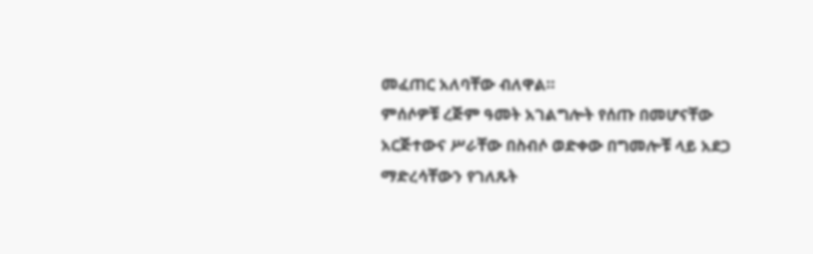መፈጠር አለባቸው ብለዋል።
ምሰሶዎቹ ረጅም ዓመት አገልግሎት የሰጡ በመሆናቸው አርጅተውና ሥራቸው በስብሶ ወድቀው በግመሎቹ ላይ አደጋ ማድረሳቸውን የገለጹት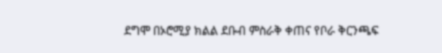ደግሞ በኦሮሚያ ክልል ደቡብ ምስራቅ ቀጠና የቦራ ቅርንጫፍ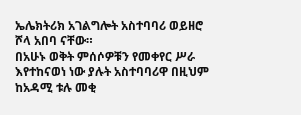ኤሌክትሪክ አገልግሎት አስተባባሪ ወይዘሮ ሾላ አበባ ናቸው።
በአሁኑ ወቅት ምሰሶዎቹን የመቀየር ሥራ እየተከናወነ ነው ያሉት አስተባባሪዋ በዚህም ከአዳሚ ቱሉ መቂ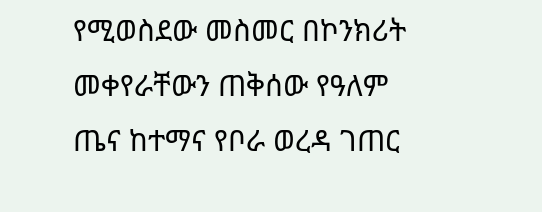የሚወስደው መስመር በኮንክሪት መቀየራቸውን ጠቅሰው የዓለም ጤና ከተማና የቦራ ወረዳ ገጠር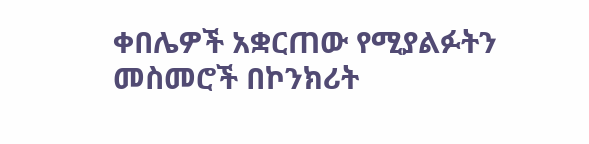ቀበሌዎች አቋርጠው የሚያልፉትን መስመሮች በኮንክሪት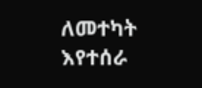ለመተካት እየተሰራ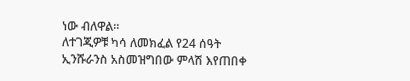ነው ብለዋል።
ለተገጂዎቹ ካሳ ለመክፈል የ24 ሰዓት ኢንሹራንስ አስመዝግበው ምላሽ እየጠበቀ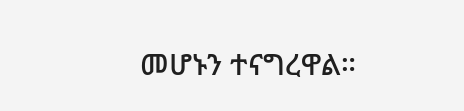መሆኑን ተናግረዋል።